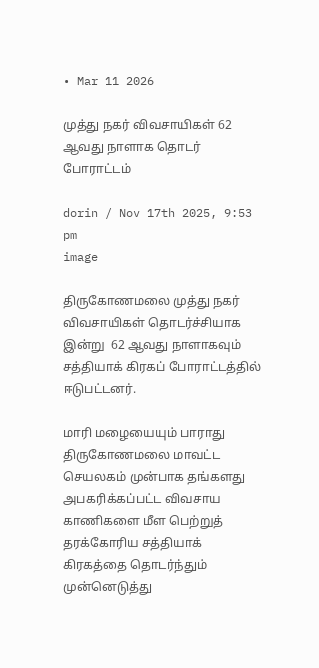• Mar 11 2026

முத்து நகர் விவசாயிகள் 62 ஆவது நாளாக தொடர் போராட்டம்

dorin / Nov 17th 2025, 9:53 pm
image

திருகோணமலை முத்து நகர் விவசாயிகள் தொடர்ச்சியாக இன்று  62 ஆவது நாளாகவும் சத்தியாக் கிரகப் போராட்டத்தில் ஈடுபட்டனர்.

மாரி மழையையும் பாராது திருகோணமலை மாவட்ட செயலகம் முன்பாக தங்களது அபகரிக்கப்பட்ட விவசாய காணிகளை மீள பெற்றுத் தரக்கோரிய சத்தியாக் கிரகத்தை தொடர்ந்தும் முன்னெடுத்து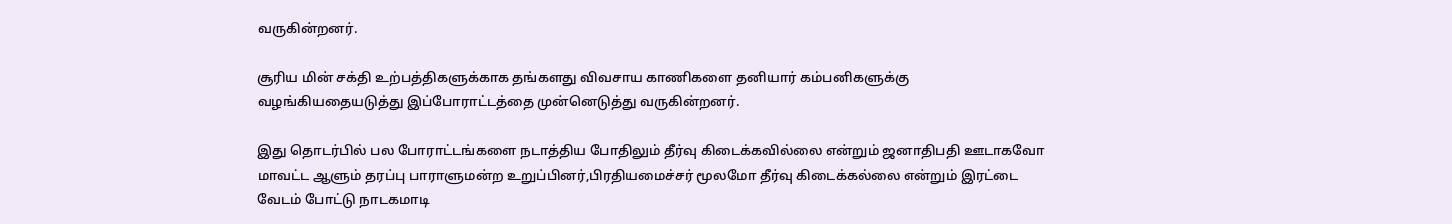வருகின்றனர்.

சூரிய மின் சக்தி உற்பத்திகளுக்காக தங்களது விவசாய காணிகளை தனியார் கம்பனிகளுக்கு வழங்கியதையடுத்து இப்போராட்டத்தை முன்னெடுத்து வருகின்றனர்.

இது தொடர்பில் பல போராட்டங்களை நடாத்திய போதிலும் தீர்வு கிடைக்கவில்லை என்றும் ஜனாதிபதி ஊடாகவோ மாவட்ட ஆளும் தரப்பு பாராளுமன்ற உறுப்பினர்,பிரதியமைச்சர் மூலமோ தீர்வு கிடைக்கல்லை என்றும் இரட்டை வேடம் போட்டு நாடகமாடி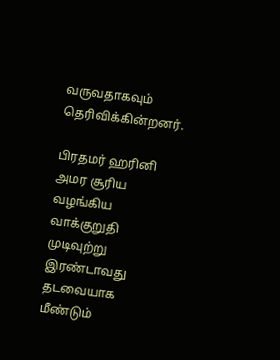வருவதாகவும் தெரிவிக்கின்றனர்.

பிரதமர் ஹரினி அமர சூரிய வழங்கிய வாக்குறுதி முடிவுற்று இரண்டாவது தடவையாக  மீண்டும்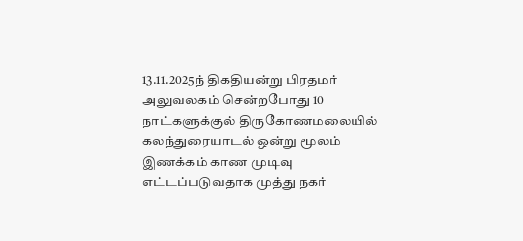13.11.2025ந் திகதியன்று பிரதமர் அலுவலகம் சென்றபோது 10 நாட்களுக்குல் திருகோணமலையில் கலந்துரையாடல் ஒன்று மூலம் இணக்கம் காண முடிவு எட்டப்படுவதாக முத்து நகர்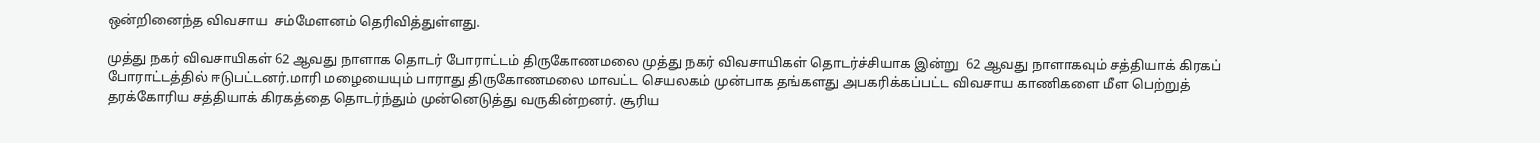ஒன்றினைந்த விவசாய  சம்மேளனம் தெரிவித்துள்ளது.

முத்து நகர் விவசாயிகள் 62 ஆவது நாளாக தொடர் போராட்டம் திருகோணமலை முத்து நகர் விவசாயிகள் தொடர்ச்சியாக இன்று  62 ஆவது நாளாகவும் சத்தியாக் கிரகப் போராட்டத்தில் ஈடுபட்டனர்.மாரி மழையையும் பாராது திருகோணமலை மாவட்ட செயலகம் முன்பாக தங்களது அபகரிக்கப்பட்ட விவசாய காணிகளை மீள பெற்றுத் தரக்கோரிய சத்தியாக் கிரகத்தை தொடர்ந்தும் முன்னெடுத்து வருகின்றனர். சூரிய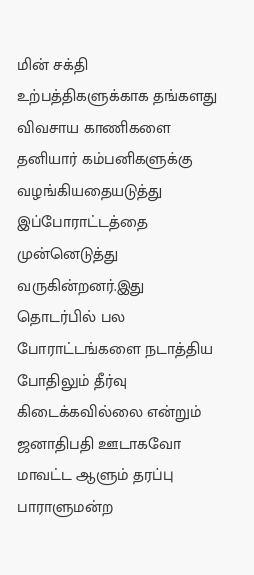மின் சக்தி உற்பத்திகளுக்காக தங்களது விவசாய காணிகளை தனியார் கம்பனிகளுக்கு வழங்கியதையடுத்து இப்போராட்டத்தை முன்னெடுத்து வருகின்றனர்.இது தொடர்பில் பல போராட்டங்களை நடாத்திய போதிலும் தீர்வு கிடைக்கவில்லை என்றும் ஜனாதிபதி ஊடாகவோ மாவட்ட ஆளும் தரப்பு பாராளுமன்ற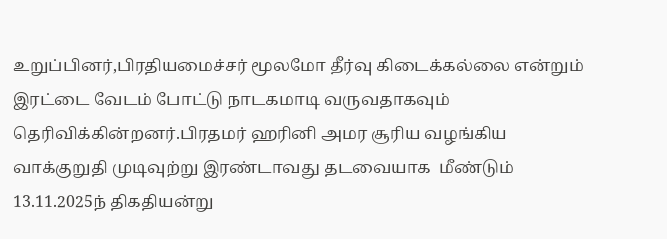உறுப்பினர்,பிரதியமைச்சர் மூலமோ தீர்வு கிடைக்கல்லை என்றும் இரட்டை வேடம் போட்டு நாடகமாடி வருவதாகவும் தெரிவிக்கின்றனர்.பிரதமர் ஹரினி அமர சூரிய வழங்கிய வாக்குறுதி முடிவுற்று இரண்டாவது தடவையாக  மீண்டும் 13.11.2025ந் திகதியன்று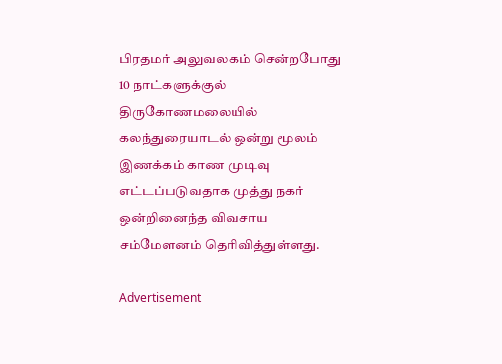பிரதமர் அலுவலகம் சென்றபோது 10 நாட்களுக்குல் திருகோணமலையில் கலந்துரையாடல் ஒன்று மூலம் இணக்கம் காண முடிவு எட்டப்படுவதாக முத்து நகர் ஒன்றினைந்த விவசாய  சம்மேளனம் தெரிவித்துள்ளது.

Advertisement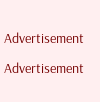Advertisement

Advertisement